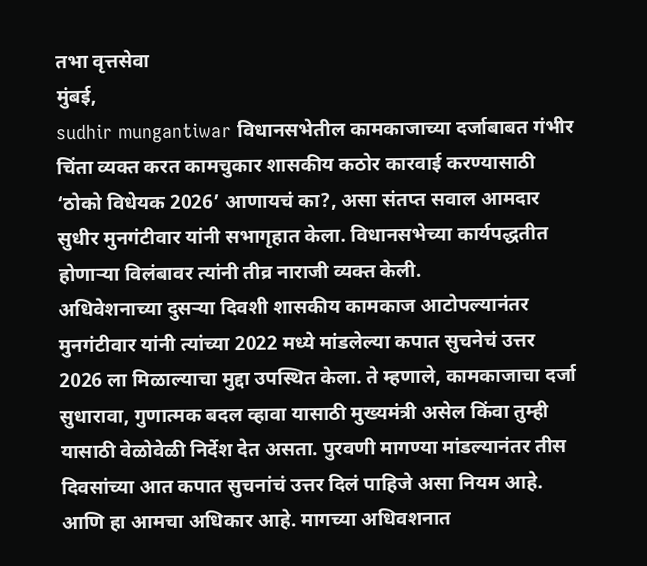तभा वृत्तसेवा
मुंबई,
sudhir mungantiwar विधानसभेतील कामकाजाच्या दर्जाबाबत गंभीर चिंता व्यक्त करत कामचुकार शासकीय कठोर कारवाई करण्यासाठी ‘ठोको विधेयक 2026’ आणायचं का?, असा संतप्त सवाल आमदार सुधीर मुनगंटीवार यांनी सभागृहात केला. विधानसभेच्या कार्यपद्धतीत होणाऱ्या विलंबावर त्यांनी तीव्र नाराजी व्यक्त केली.
अधिवेशनाच्या दुसऱ्या दिवशी शासकीय कामकाज आटोपल्यानंतर मुनगंटीवार यांनी त्यांच्या 2022 मध्ये मांडलेल्या कपात सुचनेचं उत्तर 2026 ला मिळाल्याचा मुद्दा उपस्थित केला. ते म्हणाले, कामकाजाचा दर्जा सुधारावा, गुणात्मक बदल व्हावा यासाठी मुख्यमंत्री असेल किंवा तुम्ही यासाठी वेळोवेळी निर्देश देत असता. पुरवणी मागण्या मांडल्यानंतर तीस दिवसांच्या आत कपात सुचनांचं उत्तर दिलं पाहिजे असा नियम आहे. आणि हा आमचा अधिकार आहे. मागच्या अधिवशनात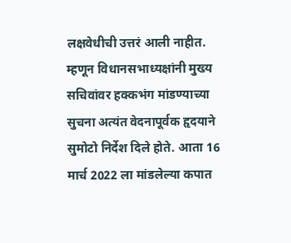लक्षवेधीची उत्तरं आली नाहीत. म्हणून विधानसभाध्यक्षांनी मुख्य सचिवांवर हक्कभंग मांडण्याच्या सुचना अत्यंत वेदनापूर्वक हृदयाने सुमोटो निर्देश दिले होते. आता 16 मार्च 2022 ला मांडलेल्या कपात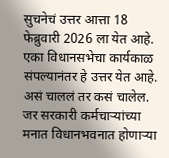सुचनेचं उत्तर आत्ता 18 फेब्रुवारी 2026 ला येत आहे. एका विधानसभेचा कार्यकाळ संपल्यानंतर हे उत्तर येत आहे. असं चाललं तर कसं चालेल. जर सरकारी कर्मचाऱ्यांच्या मनात विधानभवनात होणाऱ्या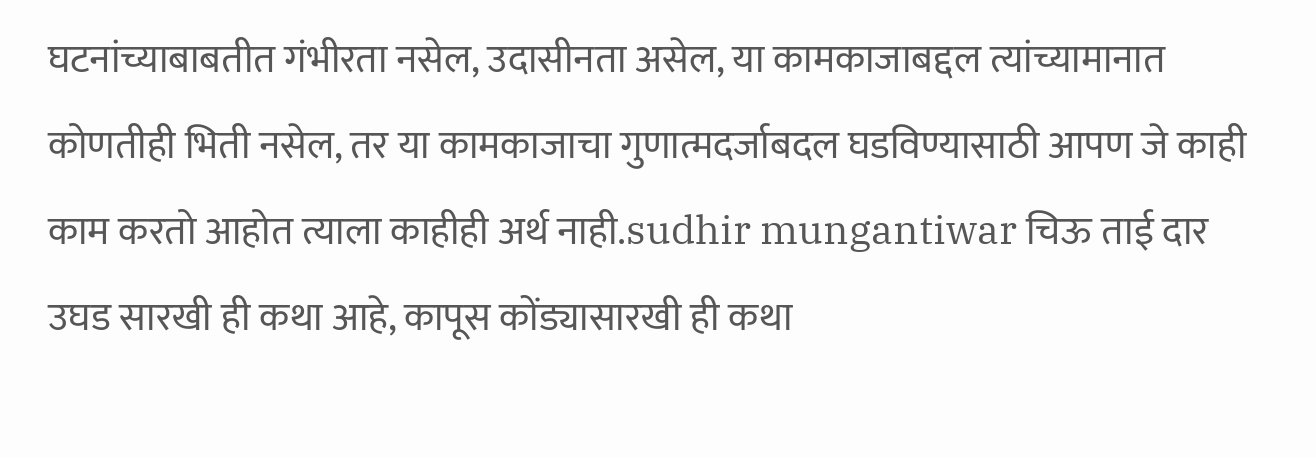घटनांच्याबाबतीत गंभीरता नसेल, उदासीनता असेल, या कामकाजाबद्दल त्यांच्यामानात कोणतीही भिती नसेल, तर या कामकाजाचा गुणात्मदर्जाबदल घडविण्यासाठी आपण जे काही काम करतो आहोत त्याला काहीही अर्थ नाही.sudhir mungantiwar चिऊ ताई दार उघड सारखी ही कथा आहे, कापूस कोंड्यासारखी ही कथा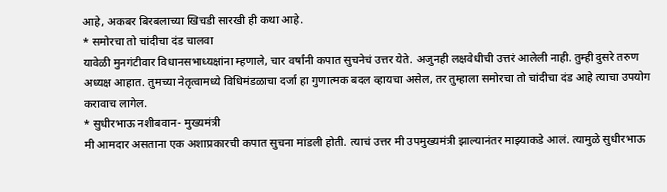आहे, अकबर बिरबलाच्या खिचडी सारखी ही कथा आहे.
* समोरचा तो चांदीचा दंड चालवा
यावेळी मुनगंटीवार विधानसभाध्यक्षांना म्हणाले, चार वर्षांनी कपात सुचनेचं उत्तर येते. अजुनही लक्षवेधीची उत्तरं आलेली नाही. तुम्ही दुसरे तरुण अध्यक्ष आहात. तुमच्या नेतृत्वामध्ये विधिमंडळाचा दर्जा हा गुणात्मक बदल व्हायचा असेल, तर तुम्हाला समोरचा तो चांदीचा दंड आहे त्याचा उपयोग करावाच लागेल.
* सुधीरभाऊ नशीबवान- मुख्यमंत्री
मी आमदार असताना एक अशाप्रकारची कपात सुचना मांडली होती. त्याचं उत्तर मी उपमुख्यमंत्री झाल्यानंतर माझ्याकडे आलं. त्यामुळे सुधीरभाऊ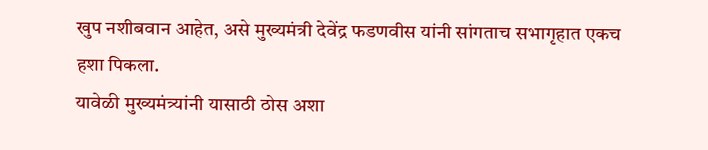खुप नशीबवान आहेत, असे मुख्यमंत्री देवेंद्र फडणवीस यांनी सांगताच सभागृहात एकच हशा पिकला.
यावेळी मुख्यमंत्र्यांनी यासाठी ठोस अशा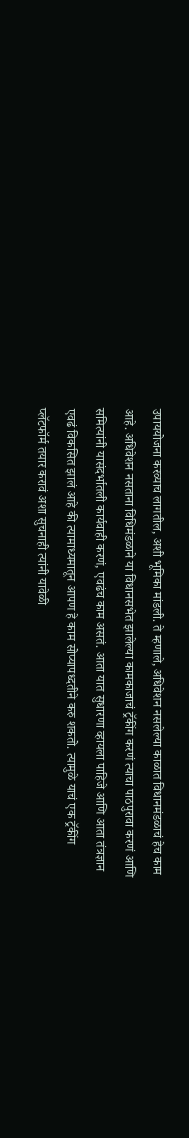उपाययोजना करव्याच लागतील, अशी भूमिका मांडली. ते म्हणाले, अधिवेशन नसलेल्या काळात विधानमंडळाचं हेच काम आहे. अधिवेशन नसताना विधिमंडळाने या विधानसभेत झालेल्या कामकाजाचं ट्रॅकींग करणं त्याचा पाठपुरावा करणं आणि समित्यांनी यासंदर्भातली कार्यवाही करणं, एवढंच काम असतं. आता यात सुधारणा व्हायला पाहिजे आणि आता तंत्रज्ञान एवढं विकसित झालं आहे की त्यामाध्यमातून आपण हे काम सोप्यापध्दतीने करु शकतो. त्यामुळे याचं एक ट्रॅकींग प्लॅटफॉर्म तयार करावं अशा सुचनाही त्यांनी यावेळी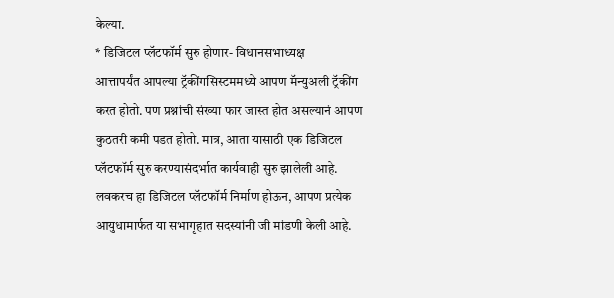केल्या.
* डिजिटल प्लॅटफॉर्म सुरु होणार- विधानसभाध्यक्ष
आत्तापर्यंत आपल्या ट्रॅकींगसिस्टममध्ये आपण मॅन्युअली ट्रॅकींग करत होतो. पण प्रश्नांची संख्या फार जास्त होत असल्यानं आपण कुठतरी कमी पडत होतो. मात्र, आता यासाठी एक डिजिटल प्लॅटफॉर्म सुरु करण्यासंदर्भात कार्यवाही सुरु झालेली आहे. लवकरच हा डिजिटल प्लॅटफॉर्म निर्माण होऊन, आपण प्रत्येक आयुधामार्फत या सभागृहात सदस्यांनी जी मांडणी केली आहे.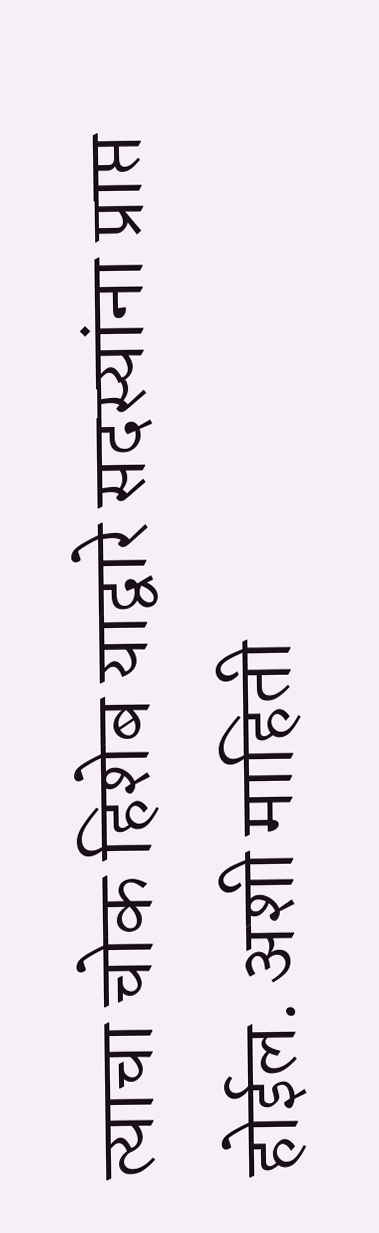त्याचा चोक हिशेब याद्वारे सदस्यांना प्राप्त होईल. अशी माहिती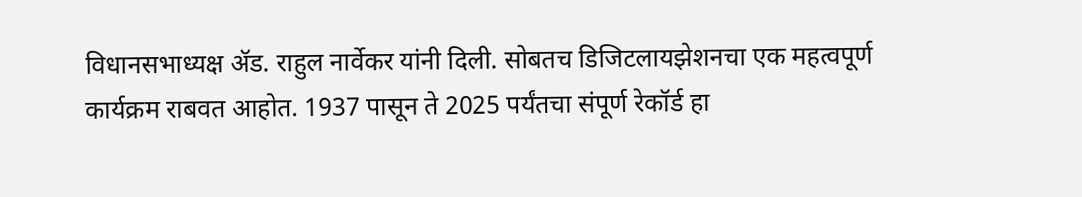विधानसभाध्यक्ष ॲड. राहुल नार्वेकर यांनी दिली. सोबतच डिजिटलायझेशनचा एक महत्वपूर्ण कार्यक्रम राबवत आहोत. 1937 पासून ते 2025 पर्यंतचा संपूर्ण रेकॉर्ड हा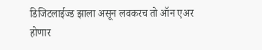डिजिटलाईज्ड झाला असून लवकरच तो ऑन एअर होणार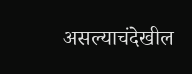असल्याचंदेखील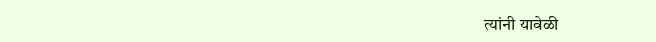त्यांनी यावेळी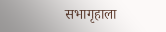सभागृहाला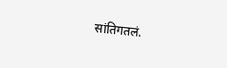सांतिगतलं.